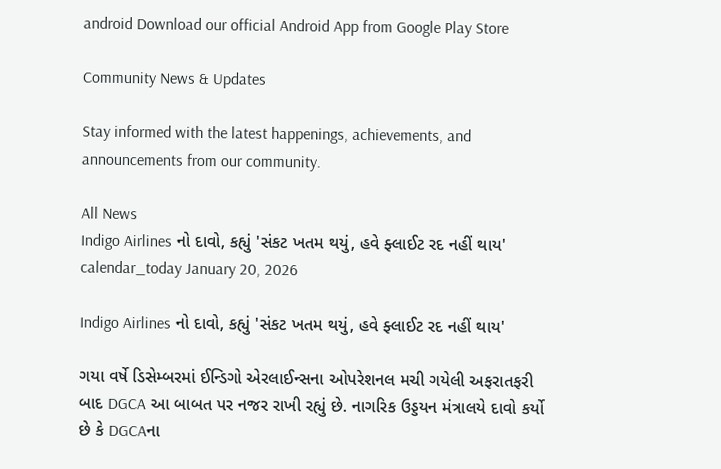android Download our official Android App from Google Play Store

Community News & Updates

Stay informed with the latest happenings, achievements, and announcements from our community.

All News
Indigo Airlines નો દાવો, કહ્યું 'સંકટ ખતમ થયું, હવે ફ્લાઈટ રદ નહીં થાય'
calendar_today January 20, 2026

Indigo Airlines નો દાવો, કહ્યું 'સંકટ ખતમ થયું, હવે ફ્લાઈટ રદ નહીં થાય'

ગયા વર્ષે ડિસેમ્બરમાં ઈન્ડિગો એરલાઈન્સના ઓપરેશનલ મચી ગયેલી અફરાતફરી બાદ DGCA આ બાબત પર નજર રાખી રહ્યું છે. નાગરિક ઉડ્ડયન મંત્રાલયે દાવો કર્યો છે કે DGCAના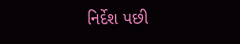નિર્દેશ પછી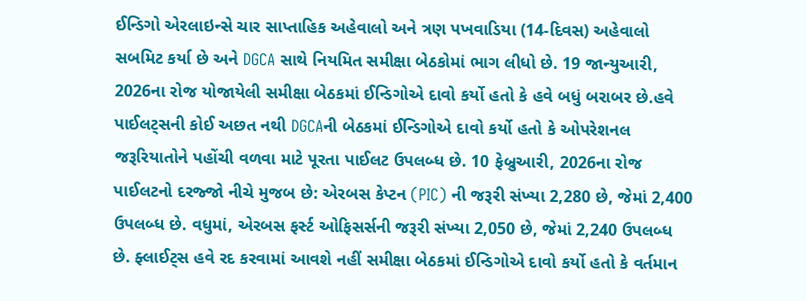ઈન્ડિગો એરલાઇન્સે ચાર સાપ્તાહિક અહેવાલો અને ત્રણ પખવાડિયા (14-દિવસ) અહેવાલો સબમિટ કર્યા છે અને DGCA સાથે નિયમિત સમીક્ષા બેઠકોમાં ભાગ લીધો છે. 19 જાન્યુઆરી, 2026ના રોજ યોજાયેલી સમીક્ષા બેઠકમાં ઈન્ડિગોએ દાવો કર્યો હતો કે હવે બધું બરાબર છે.હવે પાઈલટ્સની કોઈ અછત નથી DGCAની બેઠકમાં ઈન્ડિગોએ દાવો કર્યો હતો કે ઓપરેશનલ જરૂરિયાતોને પહોંચી વળવા માટે પૂરતા પાઈલટ ઉપલબ્ધ છે. 10 ફેબ્રુઆરી, 2026ના રોજ પાઈલટનો દરજ્જો નીચે મુજબ છે: એરબસ કેપ્ટન (PIC) ની જરૂરી સંખ્યા 2,280 છે, જેમાં 2,400 ઉપલબ્ધ છે. વધુમાં, એરબસ ફર્સ્ટ ઓફિસર્સની જરૂરી સંખ્યા 2,050 છે, જેમાં 2,240 ઉપલબ્ધ છે. ફ્લાઈટ્સ હવે રદ કરવામાં આવશે નહીં સમીક્ષા બેઠકમાં ઈન્ડિગોએ દાવો કર્યો હતો કે વર્તમાન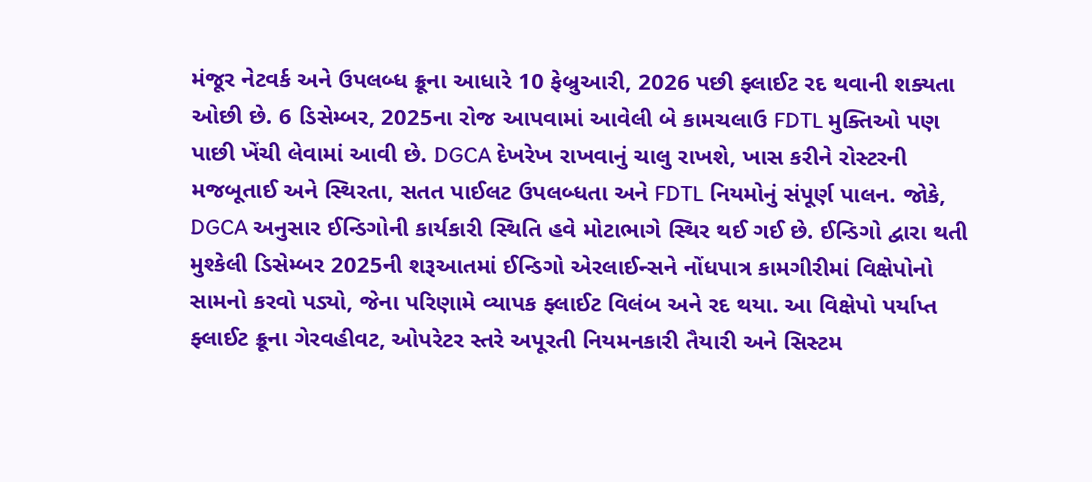મંજૂર નેટવર્ક અને ઉપલબ્ધ ક્રૂના આધારે 10 ફેબ્રુઆરી, 2026 પછી ફ્લાઈટ રદ થવાની શક્યતા ઓછી છે. 6 ડિસેમ્બર, 2025ના રોજ આપવામાં આવેલી બે કામચલાઉ FDTL મુક્તિઓ પણ પાછી ખેંચી લેવામાં આવી છે. DGCA દેખરેખ રાખવાનું ચાલુ રાખશે, ખાસ કરીને રોસ્ટરની મજબૂતાઈ અને સ્થિરતા, સતત પાઈલટ ઉપલબ્ધતા અને FDTL નિયમોનું સંપૂર્ણ પાલન. જોકે, DGCA અનુસાર ઈન્ડિગોની કાર્યકારી સ્થિતિ હવે મોટાભાગે સ્થિર થઈ ગઈ છે. ઈન્ડિગો દ્વારા થતી મુશ્કેલી ડિસેમ્બર 2025ની શરૂઆતમાં ઈન્ડિગો એરલાઈન્સને નોંધપાત્ર કામગીરીમાં વિક્ષેપોનો સામનો કરવો પડ્યો, જેના પરિણામે વ્યાપક ફ્લાઈટ વિલંબ અને રદ થયા. આ વિક્ષેપો પર્યાપ્ત ફ્લાઈટ ક્રૂના ગેરવહીવટ, ઓપરેટર સ્તરે અપૂરતી નિયમનકારી તૈયારી અને સિસ્ટમ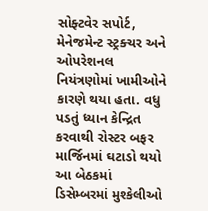સોફ્ટવેર સપોર્ટ, મેનેજમેન્ટ સ્ટ્રક્ચર અને ઓપરેશનલ નિયંત્રણોમાં ખામીઓને કારણે થયા હતા. વધુ પડતું ધ્યાન કેન્દ્રિત કરવાથી રોસ્ટર બફર માર્જિનમાં ઘટાડો થયો આ બેઠકમાં ડિસેમ્બરમાં મુશ્કેલીઓ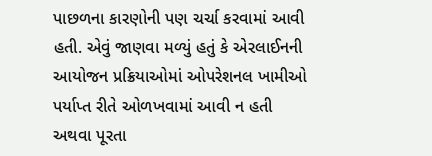પાછળના કારણોની પણ ચર્ચા કરવામાં આવી હતી. એવું જાણવા મળ્યું હતું કે એરલાઈનની આયોજન પ્રક્રિયાઓમાં ઓપરેશનલ ખામીઓ પર્યાપ્ત રીતે ઓળખવામાં આવી ન હતી અથવા પૂરતા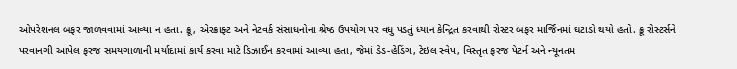ઓપરેશનલ બફર જાળવવામાં આવ્યા ન હતા. ક્રૂ, એરક્રાફ્ટ અને નેટવર્ક સંસાધનોના શ્રેષ્ઠ ઉપયોગ પર વધુ પડતું ધ્યાન કેન્દ્રિત કરવાથી રોસ્ટર બફર માર્જિનમાં ઘટાડો થયો હતો. ક્રૂ રોસ્ટર્સને પરવાનગી આપેલ ફરજ સમયગાળાની મર્યાદામાં કાર્ય કરવા માટે ડિઝાઈન કરવામાં આવ્યા હતા, જેમાં ડેડ-હેડિંગ, ટેઇલ સ્વેપ, વિસ્તૃત ફરજ પેટર્ન અને ન્યૂનતમ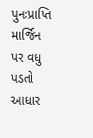પુનઃપ્રાપ્તિ માર્જિન પર વધુ પડતો આધાર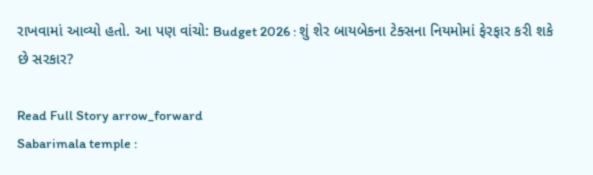રાખવામાં આવ્યો હતો. આ પણ વાંચો: Budget 2026 : શું શેર બાયબેકના ટેક્સના નિયમોમાં ફેરફાર કરી શકે છે સરકાર?

Read Full Story arrow_forward
Sabarimala temple :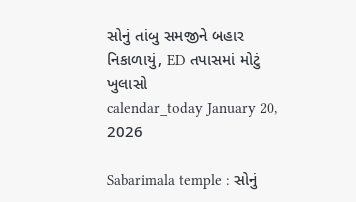સોનું તાંબુ સમજીને બહાર નિકાળાયું, ED તપાસમાં મોટું ખુલાસો
calendar_today January 20, 2026

Sabarimala temple : સોનું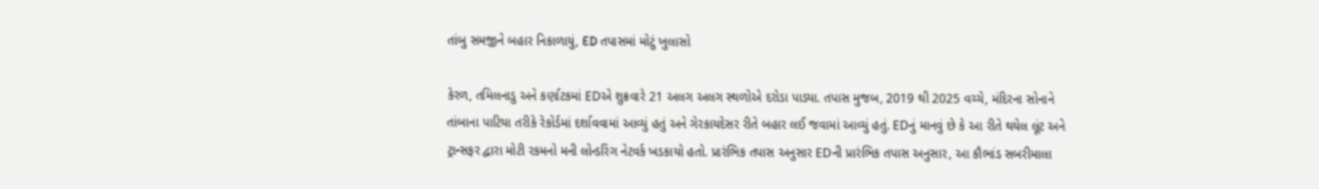તાંબુ સમજીને બહાર નિકાળાયું, ED તપાસમાં મોટું ખુલાસો

કેરળ, તમિલનાડુ અને કર્ણાટકમાં EDએ શુક્રવારે 21 અલગ અલગ સ્થળોએ દરોડા પાડ્યા. તપાસ મુજબ, 2019 થી 2025 વચ્ચે, મંદિરના સોનાને તાંબાના પાટિયા તરીકે રેકોર્ડમાં દર્શાવવામાં આવ્યું હતું અને ગેરકાયદેસર રીતે બહાર લઈ જવામાં આવ્યું હતું. EDનું માનવું છે કે આ રીતે થયેલ લૂંટ અને ટ્રાન્સફર દ્વારા મોટી રકમનો મની લોન્ડરિંગ નેટવર્ક ખડકાયો હતો. પ્રારંભિક તપાસ અનુસાર EDની પ્રારંભિક તપાસ અનુસાર, આ કૌભાંડ સબરીમાલા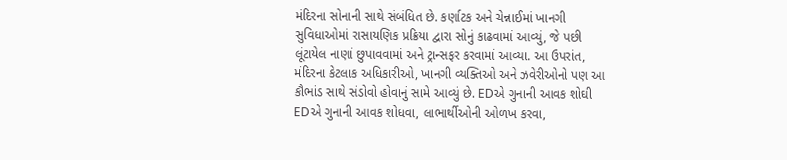મંદિરના સોનાની સાથે સંબંધિત છે. કર્ણાટક અને ચેન્નાઈમાં ખાનગી સુવિધાઓમાં રાસાયણિક પ્રક્રિયા દ્વારા સોનું કાઢવામાં આવ્યું, જે પછી લૂંટાયેલ નાણાં છુપાવવામાં અને ટ્રાન્સફર કરવામાં આવ્યા. આ ઉપરાંત, મંદિરના કેટલાક અધિકારીઓ, ખાનગી વ્યક્તિઓ અને ઝવેરીઓનો પણ આ કૌભાંડ સાથે સંડોવો હોવાનું સામે આવ્યું છે. EDએ ગુનાની આવક શોઘી EDએ ગુનાની આવક શોધવા, લાભાર્થીઓની ઓળખ કરવા,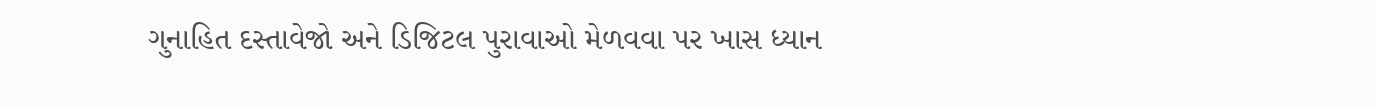ગુનાહિત દસ્તાવેજો અને ડિજિટલ પુરાવાઓ મેળવવા પર ખાસ ધ્યાન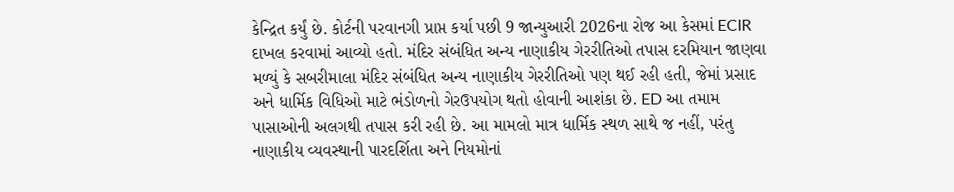કેન્દ્રિત કર્યું છે. કોર્ટની પરવાનગી પ્રાપ્ત કર્યા પછી 9 જાન્યુઆરી 2026ના રોજ આ કેસમાં ECIR દાખલ કરવામાં આવ્યો હતો. મંદિર સંબંધિત અન્ય નાણાકીય ગેરરીતિઓ તપાસ દરમિયાન જાણવા મળ્યું કે સબરીમાલા મંદિર સંબંધિત અન્ય નાણાકીય ગેરરીતિઓ પણ થઈ રહી હતી, જેમાં પ્રસાદ અને ધાર્મિક વિધિઓ માટે ભંડોળનો ગેરઉપયોગ થતો હોવાની આશંકા છે. ED આ તમામ પાસાઓની અલગથી તપાસ કરી રહી છે. આ મામલો માત્ર ધાર્મિક સ્થળ સાથે જ નહીં, પરંતુ નાણાકીય વ્યવસ્થાની પારદર્શિતા અને નિયમોનાં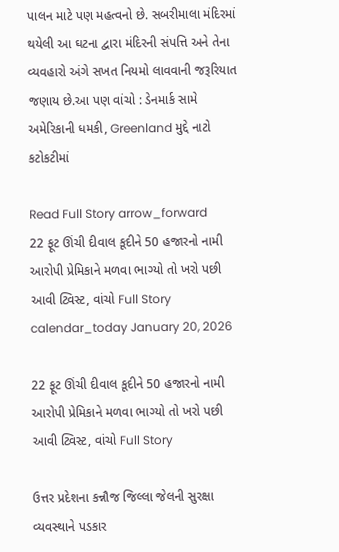પાલન માટે પણ મહત્વનો છે. સબરીમાલા મંદિરમાં થયેલી આ ઘટના દ્વારા મંદિરની સંપત્તિ અને તેના વ્યવહારો અંગે સખત નિયમો લાવવાની જરૂરિયાત જણાય છે.આ પણ વાંચો : ડેનમાર્ક સામે અમેરિકાની ધમકી, Greenland મુદ્દે નાટો કટોકટીમાં

Read Full Story arrow_forward
22 ફૂટ ઊંચી દીવાલ કૂદીને 50 હજારનો નામી આરોપી પ્રેમિકાને મળવા ભાગ્યો તો ખરો પછી આવી ટ્વિસ્ટ, વાંચો Full Story
calendar_today January 20, 2026

22 ફૂટ ઊંચી દીવાલ કૂદીને 50 હજારનો નામી આરોપી પ્રેમિકાને મળવા ભાગ્યો તો ખરો પછી આવી ટ્વિસ્ટ, વાંચો Full Story

ઉત્તર પ્રદેશના કન્નૌજ જિલ્લા જેલની સુરક્ષા વ્યવસ્થાને પડકાર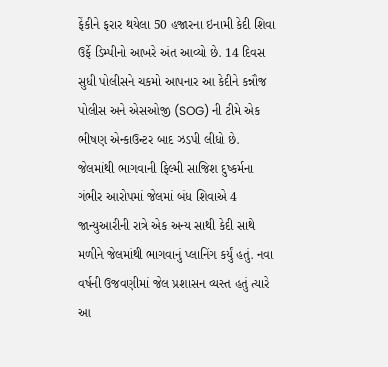ફેંકીને ફરાર થયેલા 50 હજારના ઇનામી કેદી શિવા ઉર્ફે ડિમ્પીનો આખરે અંત આવ્યો છે. 14 દિવસ સુધી પોલીસને ચકમો આપનાર આ કેદીને કન્નૌજ પોલીસ અને એસઓજી (SOG) ની ટીમે એક ભીષણ એન્કાઉન્ટર બાદ ઝડપી લીધો છે. જેલમાંથી ભાગવાની ફિલ્મી સાજિશ દુષ્કર્મના ગંભીર આરોપમાં જેલમાં બંધ શિવાએ 4 જાન્યુઆરીની રાત્રે એક અન્ય સાથી કેદી સાથે મળીને જેલમાંથી ભાગવાનું પ્લાનિંગ કર્યું હતું. નવા વર્ષની ઉજવણીમાં જેલ પ્રશાસન વ્યસ્ત હતું ત્યારે આ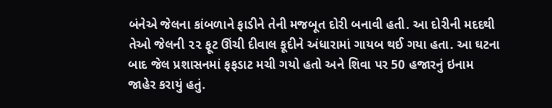બંનેએ જેલના કાંબળાને ફાડીને તેની મજબૂત દોરી બનાવી હતી. આ દોરીની મદદથી તેઓ જેલની ૨૨ ફૂટ ઊંચી દીવાલ કૂદીને અંધારામાં ગાયબ થઈ ગયા હતા. આ ઘટના બાદ જેલ પ્રશાસનમાં ફફડાટ મચી ગયો હતો અને શિવા પર 50 હજારનું ઇનામ જાહેર કરાયું હતું.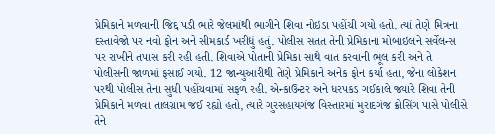પ્રેમિકાને મળવાની જિદ્દ પડી ભારે જેલમાંથી ભાગીને શિવા નોઇડા પહોંચી ગયો હતો. ત્યાં તેણે મિત્રના દસ્તાવેજો પર નવો ફોન અને સીમકાર્ડ ખરીદ્યું હતું. પોલીસ સતત તેની પ્રેમિકાના મોબાઇલને સર્વેલન્સ પર રાખીને તપાસ કરી રહી હતી. શિવાએ પોતાની પ્રેમિકા સાથે વાત કરવાની ભૂલ કરી અને તે પોલીસની જાળમાં ફસાઈ ગયો. 12 જાન્યુઆરીથી તેણે પ્રેમિકાને અનેક ફોન કર્યા હતા, જેના લોકેશન પરથી પોલીસ તેના સુધી પહોંચવામાં સફળ રહી. એન્કાઉન્ટર અને ધરપકડ ગઈકાલે જ્યારે શિવા તેની પ્રેમિકાને મળવા તાલગ્રામ જઈ રહ્યો હતો, ત્યારે ગુરસહાયગંજ વિસ્તારમાં મુરાદગંજ ક્રોસિંગ પાસે પોલીસે તેને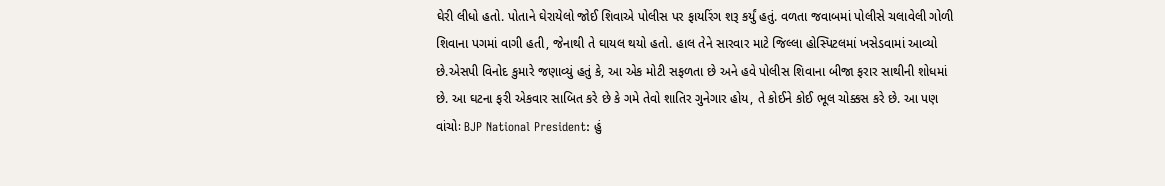ઘેરી લીધો હતો. પોતાને ઘેરાયેલો જોઈ શિવાએ પોલીસ પર ફાયરિંગ શરૂ કર્યું હતું. વળતા જવાબમાં પોલીસે ચલાવેલી ગોળી શિવાના પગમાં વાગી હતી, જેનાથી તે ઘાયલ થયો હતો. હાલ તેને સારવાર માટે જિલ્લા હોસ્પિટલમાં ખસેડવામાં આવ્યો છે.એસપી વિનોદ કુમારે જણાવ્યું હતું કે, આ એક મોટી સફળતા છે અને હવે પોલીસ શિવાના બીજા ફરાર સાથીની શોધમાં છે. આ ઘટના ફરી એકવાર સાબિત કરે છે કે ગમે તેવો શાતિર ગુનેગાર હોય, તે કોઈને કોઈ ભૂલ ચોક્કસ કરે છે. આ પણ વાંચોઃ BJP National President: હું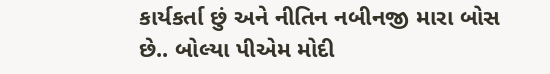કાર્યકર્તા છું અને નીતિન નબીનજી મારા બોસ છે.. બોલ્યા પીએમ મોદી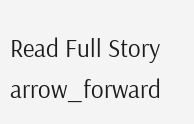Read Full Story arrow_forward